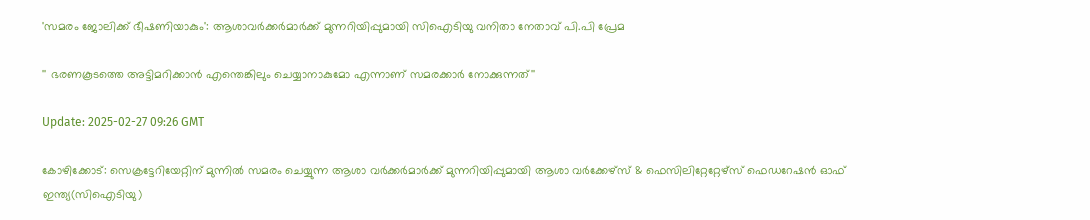'സമരം ജോലിക്ക് ഭീഷണിയാകും': ആശാവർക്കർമാർക്ക് മുന്നറിയിപ്പുമായി സിഐടിയു വനിതാ നേതാവ് പി.പി പ്രേമ

'' ഭരണകൂടത്തെ അട്ടിമറിക്കാൻ എന്തെങ്കിലും ചെയ്യാനാകുമോ എന്നാണ് സമരക്കാർ നോക്കുന്നത്''

Update: 2025-02-27 09:26 GMT

കോഴിക്കോട്: സെക്രട്ടേറിയേറ്റിന് മുന്നില്‍ സമരം ചെയ്യുന്ന ആശാ വര്‍ക്കര്‍മാര്‍ക്ക് മുന്നറിയിപ്പുമായി ആശാ വര്‍ക്കേഴ്‌സ് & ഫെസിലിറ്റേറ്റേഴ്‌സ് ഫെഡറേഷന്‍ ഓഫ് ഇന്ത്യ(സിഐടിയു)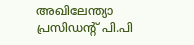അഖിലേന്ത്യാ പ്രസിഡന്റ് പി.പി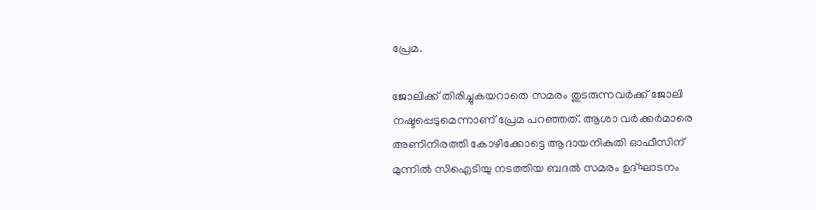പ്രേമ.

ജോലിക്ക് തിരിച്ചുകയറാതെ സമരം തുടരുന്നവര്‍ക്ക് ജോലി നഷ്ടപ്പെടുമെന്നാണ് പ്രേമ പറഞ്ഞത്. ആശാ വര്‍ക്കര്‍മാരെ അണിനിരത്തി കോഴിക്കോട്ടെ ആദായനികുതി ഓഫീസിന് മുന്നില്‍ സിഐടിയു നടത്തിയ ബദല്‍ സമരം ഉദ്ഘാടനം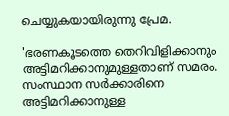ചെയ്യുകയായിരുന്നു പ്രേമ.

'ഭരണകൂടത്തെ തെറിവിളിക്കാനും അട്ടിമറിക്കാനുമുള്ളതാണ് സമരം. സംസ്ഥാന സർക്കാരിനെ അട്ടിമറിക്കാനുള്ള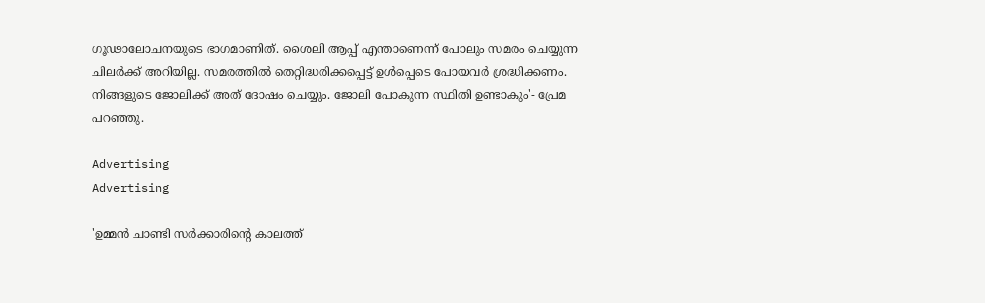ഗൂഢാലോചനയുടെ ഭാഗമാണിത്. ശൈലി ആപ്പ് എന്താണെന്ന് പോലും സമരം ചെയ്യുന്ന ചിലർക്ക് അറിയില്ല. സമരത്തിൽ തെറ്റിദ്ധരിക്കപ്പെട്ട് ഉൾപ്പെടെ പോയവർ ശ്രദ്ധിക്കണം. നിങ്ങളുടെ ജോലിക്ക് അത് ദോഷം ചെയ്യും. ജോലി പോകുന്ന സ്ഥിതി ഉണ്ടാകും'- പ്രേമ പറഞ്ഞു.

Advertising
Advertising

'ഉമ്മൻ ചാണ്ടി സർക്കാരിന്റെ കാലത്ത്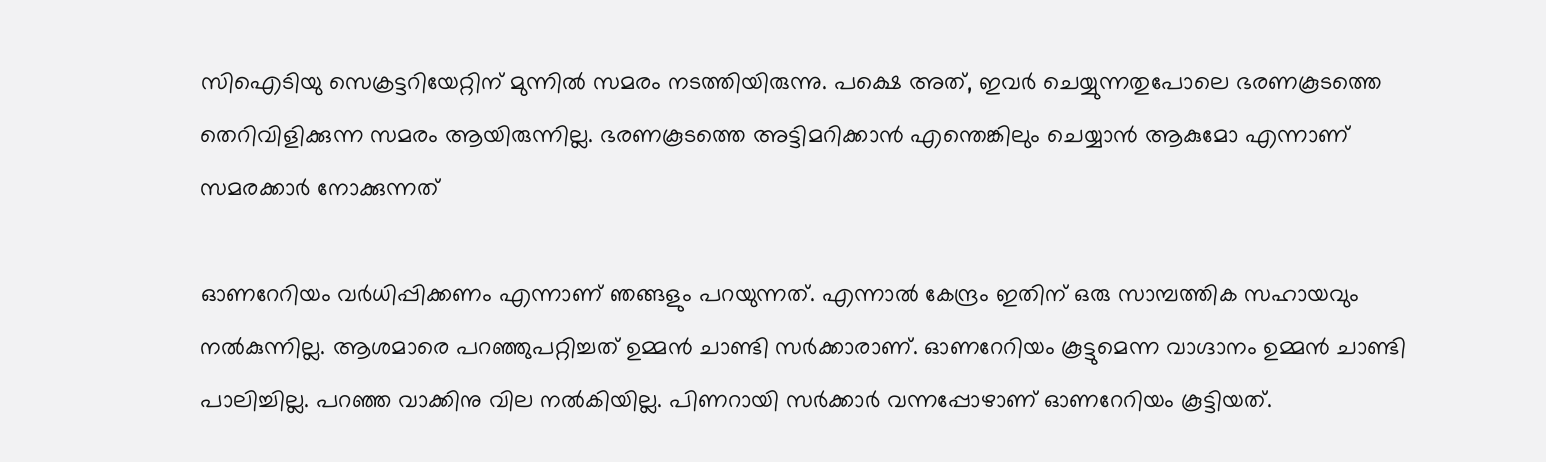സിഐടിയു സെക്രട്ടറിയേറ്റിന് മുന്നിൽ സമരം നടത്തിയിരുന്നു. പക്ഷെ അത്, ഇവർ ചെയ്യുന്നതുപോലെ ഭരണകൂടത്തെ തെറിവിളിക്കുന്ന സമരം ആയിരുന്നില്ല. ഭരണകൂടത്തെ അട്ടിമറിക്കാൻ എന്തെങ്കിലും ചെയ്യാൻ ആകുമോ എന്നാണ് സമരക്കാർ നോക്കുന്നത്

ഓണറേറിയം വർധിപ്പിക്കണം എന്നാണ് ഞങ്ങളും പറയുന്നത്. എന്നാൽ കേന്ദ്രം ഇതിന് ഒരു സാമ്പത്തിക സഹായവും നൽകുന്നില്ല. ആശമാരെ പറഞ്ഞുപറ്റിച്ചത് ഉമ്മൻ ചാണ്ടി സർക്കാരാണ്. ഓണറേറിയം കൂട്ടുമെന്ന വാഗ്ദാനം ഉമ്മൻ ചാണ്ടി പാലിച്ചില്ല. പറഞ്ഞ വാക്കിനു വില നൽകിയില്ല. പിണറായി സർക്കാർ വന്നപ്പോഴാണ് ഓണറേറിയം കൂട്ടിയത്.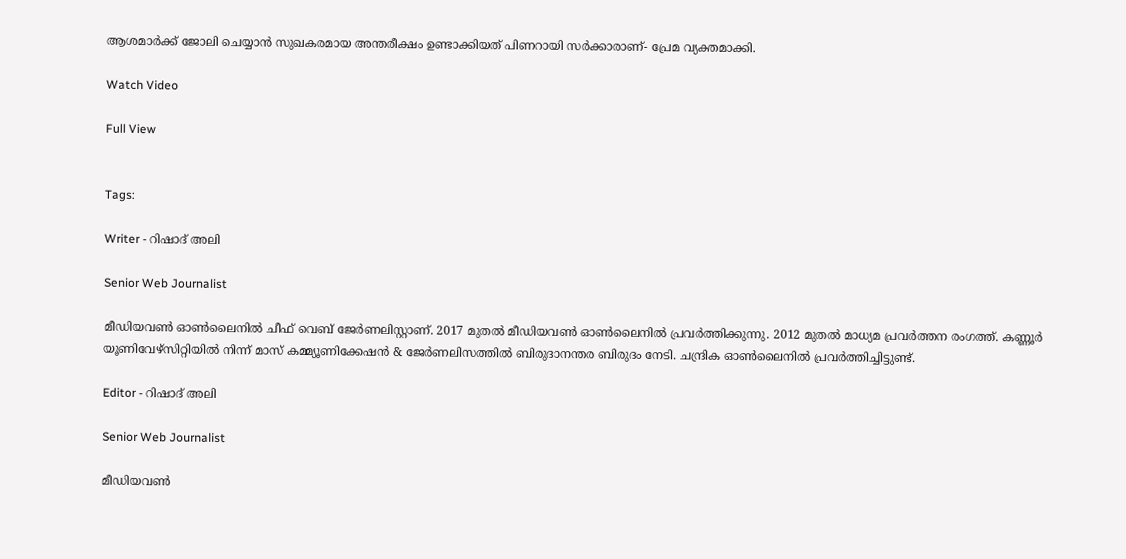ആശമാർക്ക് ജോലി ചെയ്യാൻ സുഖകരമായ അന്തരീക്ഷം ഉണ്ടാക്കിയത് പിണറായി സർക്കാരാണ്- പ്രേമ വ്യക്തമാക്കി.

Watch Video

Full View


Tags:

Writer - റിഷാദ് അലി

Senior Web Journalist

മീഡിയവൺ ഓൺലൈനിൽ ചീഫ് വെബ് ജേർണലിസ്റ്റാണ്. 2017 മുതൽ മീഡിയവൺ ഓൺലൈനിൽ പ്രവർത്തിക്കുന്നു. 2012 മുതൽ മാധ്യമ പ്രവർത്തന രംഗത്ത്. കണ്ണൂര്‍ യൂണിവേഴ്‌സിറ്റിയിൽ നിന്ന് മാസ് കമ്മ്യൂണിക്കേഷന്‍ & ജേര്‍ണലിസത്തില്‍ ബിരുദാനന്തര ബിരുദം നേടി. ചന്ദ്രിക ഓണ്‍ലൈനില്‍ പ്രവര്‍ത്തിച്ചിട്ടുണ്ട്.

Editor - റിഷാദ് അലി

Senior Web Journalist

മീഡിയവൺ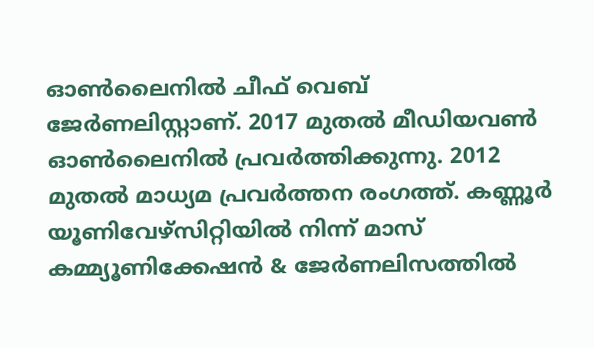ഓൺലൈനിൽ ചീഫ് വെബ് ജേർണലിസ്റ്റാണ്. 2017 മുതൽ മീഡിയവൺ ഓൺലൈനിൽ പ്രവർത്തിക്കുന്നു. 2012 മുതൽ മാധ്യമ പ്രവർത്തന രംഗത്ത്. കണ്ണൂര്‍ യൂണിവേഴ്‌സിറ്റിയിൽ നിന്ന് മാസ് കമ്മ്യൂണിക്കേഷന്‍ & ജേര്‍ണലിസത്തില്‍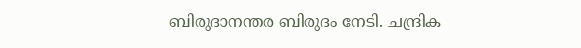ബിരുദാനന്തര ബിരുദം നേടി. ചന്ദ്രിക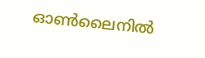ഓണ്‍ലൈനില്‍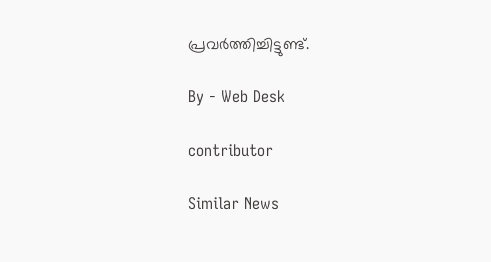പ്രവര്‍ത്തിച്ചിട്ടുണ്ട്.

By - Web Desk

contributor

Similar News